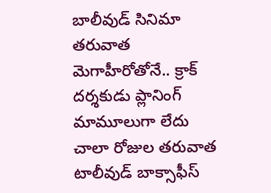బాలీవుడ్ సినిమా తరువాత మెగాహీరోతోనే.. క్రాక్ దర్శకుడు ప్లానింగ్ మామూలుగా లేదు
చాలా రోజుల తరువాత టాలీవుడ్ బాక్సాఫీస్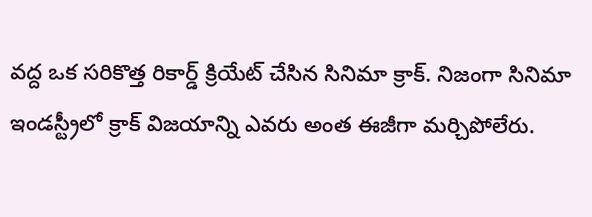వద్ద ఒక సరికొత్త రికార్డ్ క్రియేట్ చేసిన సినిమా క్రాక్. నిజంగా సినిమా ఇండస్ట్రీలో క్రాక్ విజయాన్ని ఎవరు అంత ఈజీగా మర్చిపోలేరు.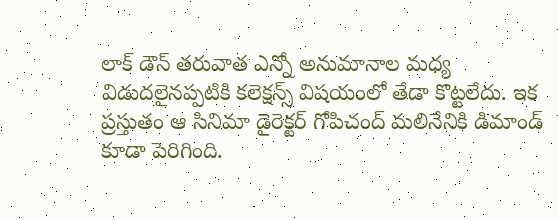లాక్ డౌన్ తరువాత ఎన్నో అనుమానాల మధ్య విడుదలైనప్పటికి కలెక్షన్స్ విషయంలో తేడా కొట్టలేదు. ఇక ప్రస్తుతం ఆ సినిమా డైరెక్టర్ గోపిచంద్ మలినేనికి డిమాండ్ కూడా పెరిగింది.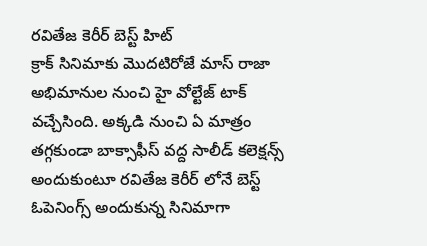రవితేజ కెరీర్ బెస్ట్ హిట్
క్రాక్ సినిమాకు మొదటిరోజే మాస్ రాజా అభిమానుల నుంచి హై వోల్టేజ్ టాక్ వచ్చేసింది. అక్కడి నుంచి ఏ మాత్రం తగ్గకుండా బాక్సాఫీస్ వద్ద సాలీడ్ కలెక్షన్స్ అందుకుంటూ రవితేజ కెరీర్ లోనే బెస్ట్ ఓపెనింగ్స్ అందుకున్న సినిమాగా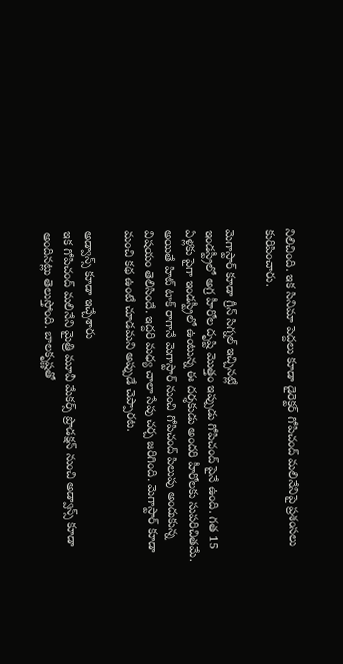నిలిచింది. ఇక సినిమా పెద్దలు కూడా డైరెక్టర్ గోపిచంద్ మలినేనిపై ప్రశంసలు కురిపించారు.

మెగాస్టార్ కూడా గ్రీన్ సిగ్నల్ ఇచ్చినట్లే
ఇండస్ట్రీలో అగ్ర హీరోల దృష్టి మొత్తం ఇప్పుడు గోపిచంద్ పైనే ఉంది. గత 15 ఏళ్లకు పైగా ఇండస్ట్రీలో ఉంటున్న ఈ దర్శకుడు అందరి హీరోలకు సుపరిచితమే. అయితే హిట్ టాక్ రాగానే మెగాస్టార్ నుంచి గోపిచంద్ పిలుపు అందుకున్న విషయం తెలిసిందే. ఇద్దరి మధ్య చాలా సేపు చర్చ జరిగింది. మెగాస్టార్ కూడా మంచి కథ ఉంటే చూడమని అప్పుడే చెప్పారట.

అడ్వాన్స్ కూడా ఇచ్చేశారు
ఇక గోపిచంద్ మలినేని మైత్రి మూవీ మేకర్స్ ప్రొడక్షన్ నుంచి అడ్వాన్స్ కూడా అందినట్లు తెలుస్తోంది. బాలకృష్ణతో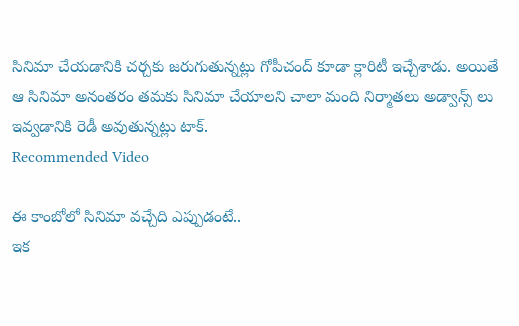సినిమా చేయడానికి చర్చకు జరుగుతున్నట్లు గోపీచంద్ కూడా క్లారిటీ ఇచ్చేశాడు. అయితే ఆ సినిమా అనంతరం తమకు సినిమా చేయాలని చాలా మంది నిర్మాతలు అడ్వాన్స్ లు ఇవ్వడానికి రెడీ అవుతున్నట్లు టాక్.
Recommended Video

ఈ కాంబోలో సినిమా వచ్చేది ఎప్పుడంటే..
ఇక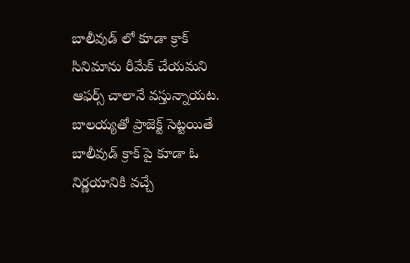బాలీవుడ్ లో కూడా క్రాక్ సినిమాను రీమేక్ చేయమని ఆఫర్స్ చాలానే వస్తున్నాయట. బాలయ్యతో ప్రాజెక్ట్ సెట్టయితే బాలీవుడ్ క్రాక్ పై కూడా ఓ నిర్ణయానికి వచ్చే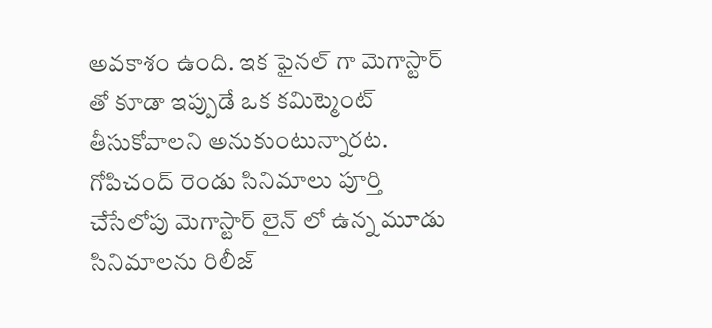అవకాశం ఉంది. ఇక ఫైనల్ గా మెగాస్టార్ తో కూడా ఇప్పుడే ఒక కమిట్మెంట్ తీసుకోవాలని అనుకుంటున్నారట. గోపిచంద్ రెండు సినిమాలు పూర్తి చేసేలోపు మెగాస్టార్ లైన్ లో ఉన్న మూడు సినిమాలను రిలీజ్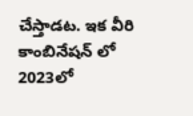చేస్తాడట. ఇక వీరి కాంబినేషన్ లో 2023లో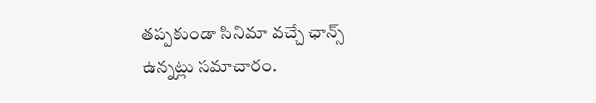తప్పకుండా సినిమా వచ్చే ఛాన్స్ ఉన్నట్లు సమాచారం.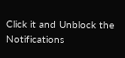Click it and Unblock the Notifications